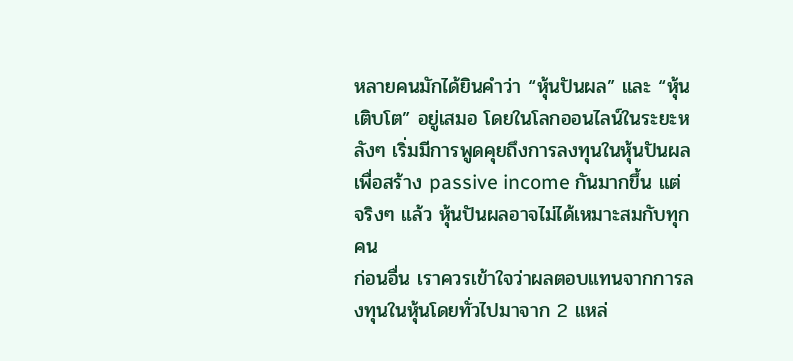หลายคนมักได้ยินคำว่า “หุ้นปันผล” และ “หุ้นเติบโต” อยู่เสมอ โดยในโลกออนไลน์ในระยะหลังๆ เริ่มมีการพูดคุยถึงการลงทุนในหุ้นปันผลเพื่อสร้าง passive income กันมากขึ้น แต่จริงๆ แล้ว หุ้นปันผลอาจไม่ได้เหมาะสมกับทุกคน
ก่อนอื่น เราควรเข้าใจว่าผลตอบแทนจากการลงทุนในหุ้นโดยทั่วไปมาจาก 2 แหล่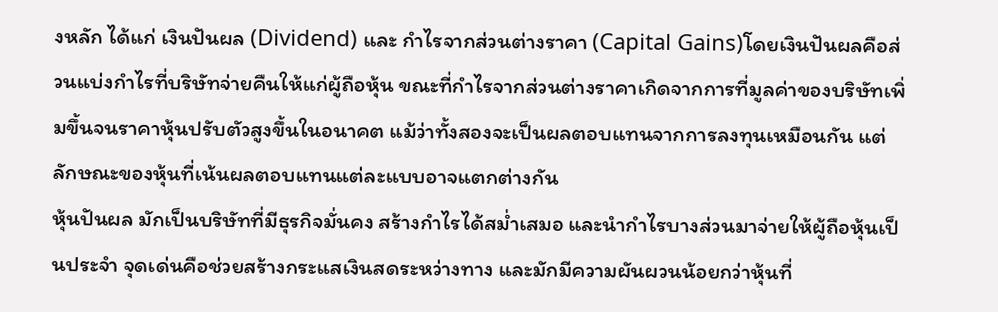งหลัก ได้แก่ เงินปันผล (Dividend) และ กำไรจากส่วนต่างราคา (Capital Gains)โดยเงินปันผลคือส่วนแบ่งกำไรที่บริษัทจ่ายคืนให้แก่ผู้ถือหุ้น ขณะที่กำไรจากส่วนต่างราคาเกิดจากการที่มูลค่าของบริษัทเพิ่มขึ้นจนราคาหุ้นปรับตัวสูงขึ้นในอนาคต แม้ว่าทั้งสองจะเป็นผลตอบแทนจากการลงทุนเหมือนกัน แต่ลักษณะของหุ้นที่เน้นผลตอบแทนแต่ละแบบอาจแตกต่างกัน
หุ้นปันผล มักเป็นบริษัทที่มีธุรกิจมั่นคง สร้างกำไรได้สม่ำเสมอ และนำกำไรบางส่วนมาจ่ายให้ผู้ถือหุ้นเป็นประจำ จุดเด่นคือช่วยสร้างกระแสเงินสดระหว่างทาง และมักมีความผันผวนน้อยกว่าหุ้นที่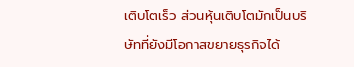เติบโตเร็ว ส่วนหุ้นเติบโตมักเป็นบริษัทที่ยังมีโอกาสขยายธุรกิจได้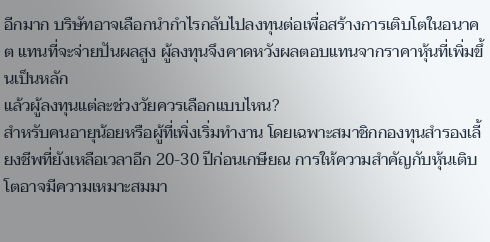อีกมาก บริษัทอาจเลือกนำกำไรกลับไปลงทุนต่อเพื่อสร้างการเติบโตในอนาคต แทนที่จะจ่ายปันผลสูง ผู้ลงทุนจึงคาดหวังผลตอบแทนจากราคาหุ้นที่เพิ่มขึ้นเป็นหลัก
แล้วผู้ลงทุนแต่ละช่วงวัยควรเลือกแบบไหน?
สำหรับคนอายุน้อยหรือผู้ที่เพิ่งเริ่มทำงาน โดยเฉพาะสมาชิกกองทุนสำรองเลี้ยงชีพที่ยังเหลือเวลาอีก 20-30 ปีก่อนเกษียณ การให้ความสำคัญกับหุ้นเติบโตอาจมีความเหมาะสมมา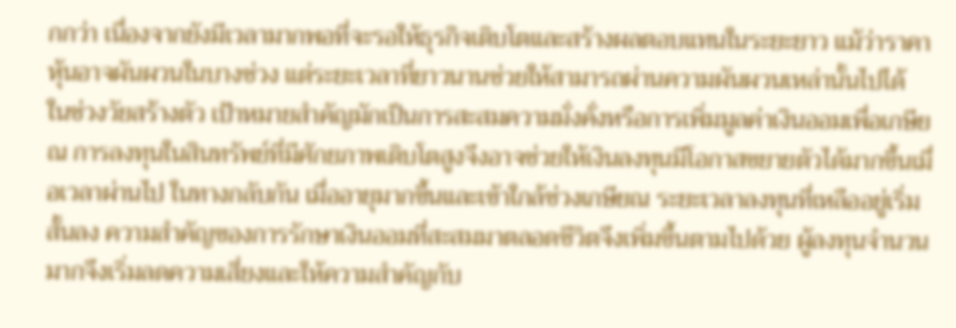กกว่า เนื่องจากยังมีเวลามากพอที่จะรอให้ธุรกิจเติบโตและสร้างผลตอบแทนในระยะยาว แม้ว่าราคาหุ้นอาจผันผวนในบางช่วง แต่ระยะเวลาที่ยาวนานช่วยให้สามารถผ่านความผันผวนเหล่านั้นไปได้
ในช่วงวัยสร้างตัว เป้าหมายสำคัญมักเป็นการสะสมความมั่งคั่งหรือการเพิ่มมูลค่าเงินออมเพื่อเกษียณ การลงทุนในสินทรัพย์ที่มีศักยภาพเติบโตสูงจึงอาจช่วยให้เงินลงทุนมีโอกาสขยายตัวได้มากขึ้นเมื่อเวลาผ่านไป ในทางกลับกัน เมื่ออายุมากขึ้นและเข้าใกล้ช่วงเกษียณ ระยะเวลาลงทุนที่เหลืออยู่เริ่มสั้นลง ความสำคัญของการรักษาเงินออมที่สะสมมาตลอดชีวิตจึงเพิ่มขึ้นตามไปด้วย ผู้ลงทุนจำนวนมากจึงเริ่มลดความเสี่ยงและให้ความสำคัญกับ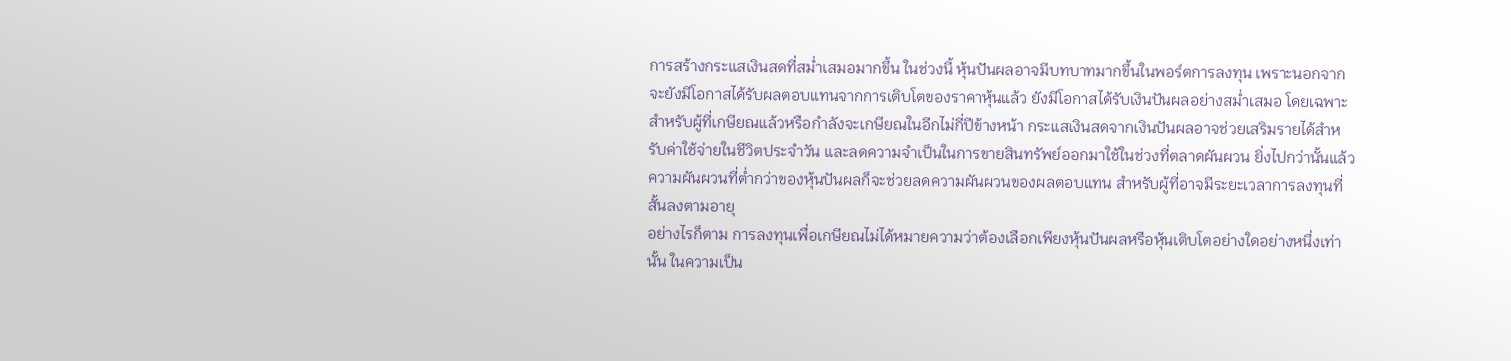การสร้างกระแสเงินสดที่สม่ำเสมอมากขึ้น ในช่วงนี้ หุ้นปันผลอาจมีบทบาทมากขึ้นในพอร์ตการลงทุน เพราะนอกจากจะยังมีโอกาสได้รับผลตอบแทนจากการเติบโตของราคาหุ้นแล้ว ยังมีโอกาสได้รับเงินปันผลอย่างสม่ำเสมอ โดยเฉพาะสำหรับผู้ที่เกษียณแล้วหรือกำลังจะเกษียณในอีกไม่กี่ปีข้างหน้า กระแสเงินสดจากเงินปันผลอาจช่วยเสริมรายได้สำหรับค่าใช้จ่ายในชีวิตประจำวัน และลดความจำเป็นในการขายสินทรัพย์ออกมาใช้ในช่วงที่ตลาดผันผวน ยิ่งไปกว่านั้นแล้ว ความผันผวนที่ต่ำกว่าของหุ้นปันผลก็จะช่วยลดความผันผวนของผลตอบแทน สำหรับผู้ที่อาจมีระยะเวลาการลงทุนที่สั้นลงตามอายุ
อย่างไรก็ตาม การลงทุนเพื่อเกษียณไม่ได้หมายความว่าต้องเลือกเพียงหุ้นปันผลหรือหุ้นเติบโตอย่างใดอย่างหนึ่งเท่านั้น ในความเป็น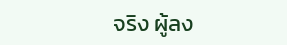จริง ผู้ลง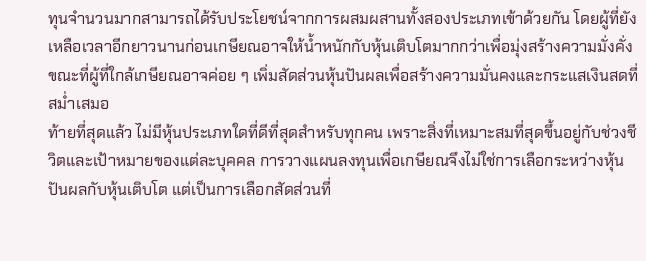ทุนจำนวนมากสามารถได้รับประโยชน์จากการผสมผสานทั้งสองประเภทเข้าด้วยกัน โดยผู้ที่ยังเหลือเวลาอีกยาวนานก่อนเกษียณอาจให้น้ำหนักกับหุ้นเติบโตมากกว่าเพื่อมุ่งสร้างความมั่งคั่ง ขณะที่ผู้ที่ใกล้เกษียณอาจค่อย ๆ เพิ่มสัดส่วนหุ้นปันผลเพื่อสร้างความมั่นคงและกระแสเงินสดที่สม่ำเสมอ
ท้ายที่สุดแล้ว ไม่มีหุ้นประเภทใดที่ดีที่สุดสำหรับทุกคน เพราะสิ่งที่เหมาะสมที่สุดขึ้นอยู่กับช่วงชีวิตและเป้าหมายของแต่ละบุคคล การวางแผนลงทุนเพื่อเกษียณจึงไม่ใช่การเลือกระหว่างหุ้นปันผลกับหุ้นเติบโต แต่เป็นการเลือกสัดส่วนที่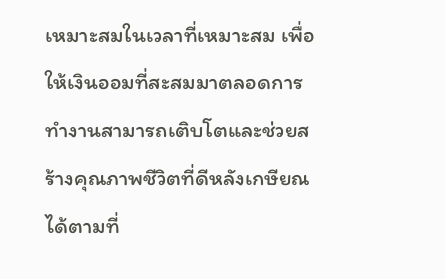เหมาะสมในเวลาที่เหมาะสม เพื่อให้เงินออมที่สะสมมาตลอดการทำงานสามารถเติบโตและช่วยสร้างคุณภาพชีวิตที่ดีหลังเกษียณได้ตามที่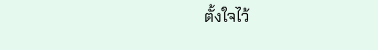ตั้งใจไว้